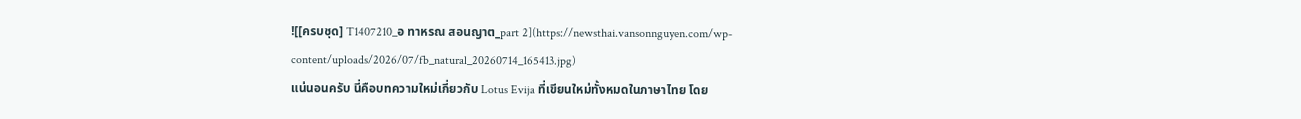![[ครบชุด] T1407210_อ ทาหรณ สอนญาต_part 2](https://newsthai.vansonnguyen.com/wp-content/uploads/2026/07/fb_natural_20260714_165413.jpg)
แน่นอนครับ นี่คือบทความใหม่เกี่ยวกับ Lotus Evija ที่เขียนใหม่ทั้งหมดในภาษาไทย โดย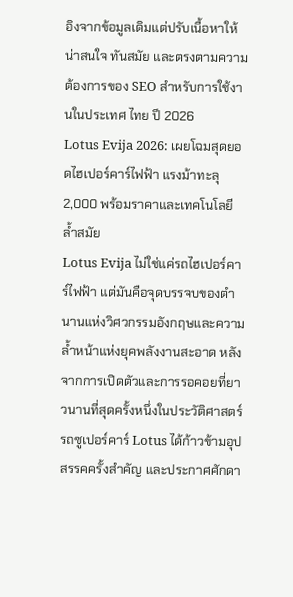อิงจากข้อมูลเดิมแต่ปรับเนื้อหาให้น่าสนใจ ทันสมัย และตรงตามความต้องการของ SEO สำหรับการใช้งานในประเทศ ไทย ปี 2026
Lotus Evija 2026: เผยโฉมสุดยอดไฮเปอร์คาร์ไฟฟ้า แรงม้าทะลุ 2,000 พร้อมราคาและเทคโนโลยีล้ำสมัย
Lotus Evija ไม่ใช่แค่รถไฮเปอร์คาร์ไฟฟ้า แต่มันคือจุดบรรจบของตำนานแห่งวิศวกรรมอังกฤษและความล้ำหน้าแห่งยุคพลังงานสะอาด หลังจากการเปิดตัวและการรอคอยที่ยาวนานที่สุดครั้งหนึ่งในประวัติศาสตร์รถซูเปอร์คาร์ Lotus ได้ก้าวข้ามอุปสรรคครั้งสำคัญ และประกาศศักดา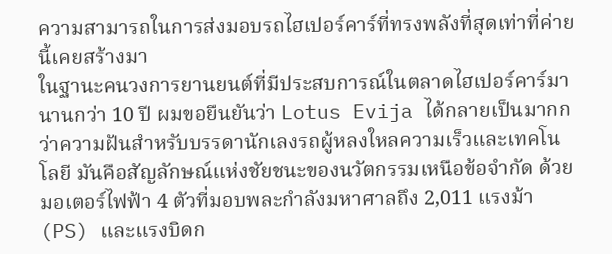ความสามารถในการส่งมอบรถไฮเปอร์คาร์ที่ทรงพลังที่สุดเท่าที่ค่ายนี้เคยสร้างมา
ในฐานะคนวงการยานยนต์ที่มีประสบการณ์ในตลาดไฮเปอร์คาร์มานานกว่า 10 ปี ผมขอยืนยันว่า Lotus Evija ได้กลายเป็นมากกว่าความฝันสำหรับบรรดานักเลงรถผู้หลงใหลความเร็วและเทคโนโลยี มันคือสัญลักษณ์แห่งชัยชนะของนวัตกรรมเหนือข้อจำกัด ด้วยมอเตอร์ไฟฟ้า 4 ตัวที่มอบพละกำลังมหาศาลถึง 2,011 แรงม้า (PS) และแรงบิดก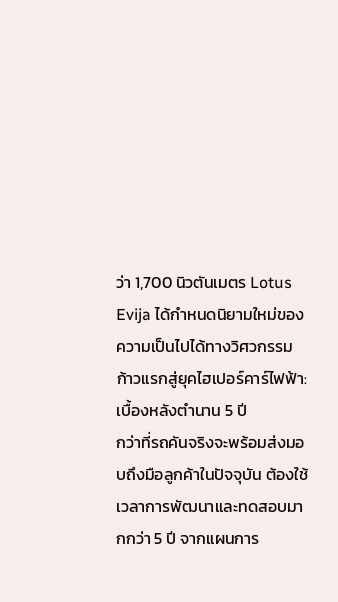ว่า 1,700 นิวตันเมตร Lotus Evija ได้กำหนดนิยามใหม่ของความเป็นไปได้ทางวิศวกรรม
ก้าวแรกสู่ยุคไฮเปอร์คาร์ไฟฟ้า: เบื้องหลังตำนาน 5 ปี
กว่าที่รถคันจริงจะพร้อมส่งมอบถึงมือลูกค้าในปัจจุบัน ต้องใช้เวลาการพัฒนาและทดสอบมากกว่า 5 ปี จากแผนการ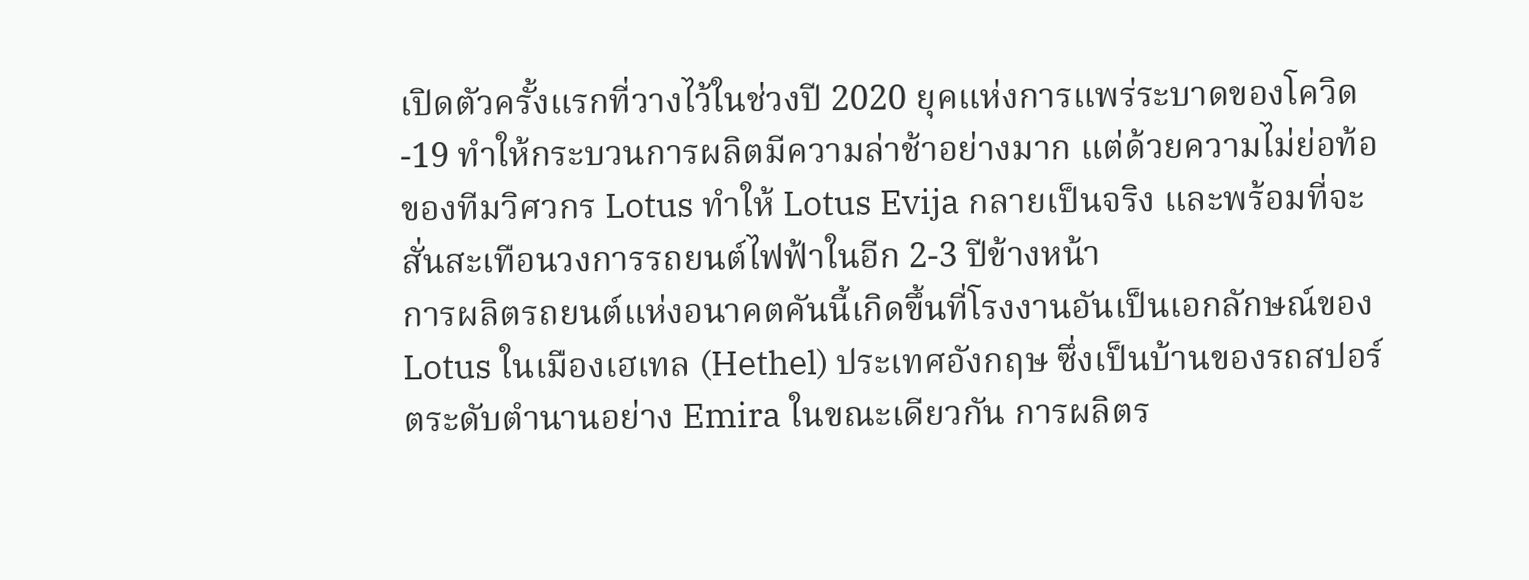เปิดตัวครั้งแรกที่วางไว้ในช่วงปี 2020 ยุคแห่งการแพร่ระบาดของโควิด-19 ทำให้กระบวนการผลิตมีความล่าช้าอย่างมาก แต่ด้วยความไม่ย่อท้อของทีมวิศวกร Lotus ทำให้ Lotus Evija กลายเป็นจริง และพร้อมที่จะสั่นสะเทือนวงการรถยนต์ไฟฟ้าในอีก 2-3 ปีข้างหน้า
การผลิตรถยนต์แห่งอนาคตคันนี้เกิดขึ้นที่โรงงานอันเป็นเอกลักษณ์ของ Lotus ในเมืองเฮเทล (Hethel) ประเทศอังกฤษ ซึ่งเป็นบ้านของรถสปอร์ตระดับตำนานอย่าง Emira ในขณะเดียวกัน การผลิตร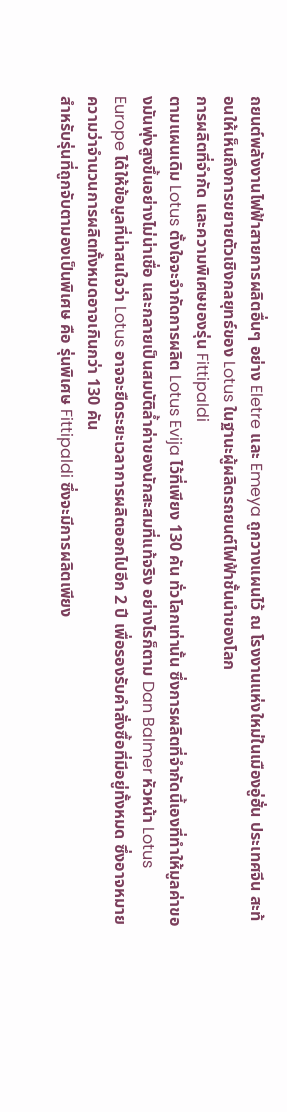ถยนต์พลังงานไฟฟ้าสายการผลิตอื่นๆ อย่าง Eletre และ Emeya ถูกวางแผนไว้ ณ โรงงานแห่งใหม่ในเมืองอู่ฮั่น ประเทศจีน สะท้อนให้เห็นถึงการขยายตัวเชิงกลยุทธ์ของ Lotus ในฐานะผู้ผลิตรถยนต์ไฟฟ้าชั้นนำของโลก
การผลิตที่จำกัด และความพิเศษของรุ่น Fittipaldi
ตามแผนเดิม Lotus ตั้งใจจะจำกัดการผลิต Lotus Evija ไว้ที่เพียง 130 คัน ทั่วโลกเท่านั้น ซึ่งการผลิตที่จำกัดนี้เองที่ทำให้มูลค่าของมันพุ่งสูงขึ้นอย่างไม่น่าเชื่อ และกลายเป็นสมบัติล้ำค่าของนักสะสมที่แท้จริง อย่างไรก็ตาม Dan Balmer หัวหน้า Lotus Europe ได้ให้ข้อมูลที่น่าสนใจว่า Lotus อาจจะยืดระยะเวลาการผลิตออกไปอีก 2 ปี เพื่อรองรับคำสั่งซื้อที่มีอยู่ทั้งหมด ซึ่งอาจหมายความว่าจำนวนการผลิตทั้งหมดอาจเกินกว่า 130 คัน
สำหรับรุ่นที่ถูกจับตามองเป็นพิเศษ คือ รุ่นพิเศษ Fittipaldi ซึ่งจะมีการผลิตเพียง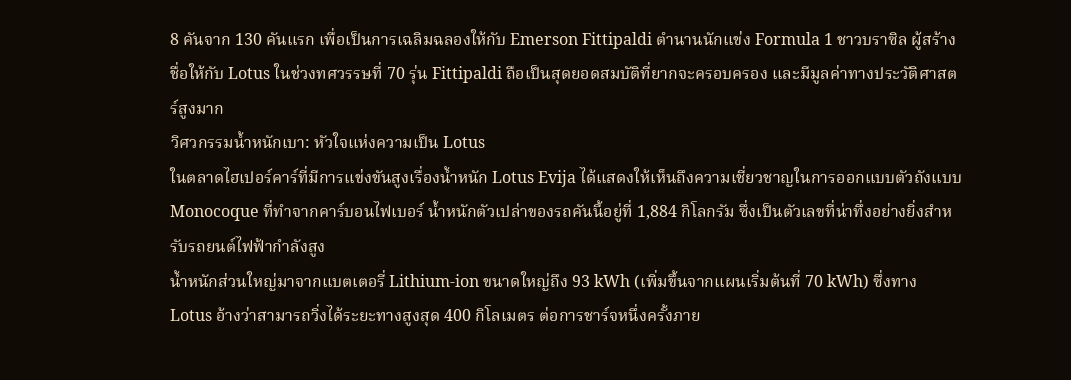8 คันจาก 130 คันแรก เพื่อเป็นการเฉลิมฉลองให้กับ Emerson Fittipaldi ตำนานนักแข่ง Formula 1 ชาวบราซิล ผู้สร้างชื่อให้กับ Lotus ในช่วงทศวรรษที่ 70 รุ่น Fittipaldi ถือเป็นสุดยอดสมบัติที่ยากจะครอบครอง และมีมูลค่าทางประวัติศาสตร์สูงมาก
วิศวกรรมน้ำหนักเบา: หัวใจแห่งความเป็น Lotus
ในตลาดไฮเปอร์คาร์ที่มีการแข่งขันสูงเรื่องน้ำหนัก Lotus Evija ได้แสดงให้เห็นถึงความเชี่ยวชาญในการออกแบบตัวถังแบบ Monocoque ที่ทำจากคาร์บอนไฟเบอร์ น้ำหนักตัวเปล่าของรถคันนี้อยู่ที่ 1,884 กิโลกรัม ซึ่งเป็นตัวเลขที่น่าทึ่งอย่างยิ่งสำหรับรถยนต์ไฟฟ้ากำลังสูง
น้ำหนักส่วนใหญ่มาจากแบตเตอรี่ Lithium-ion ขนาดใหญ่ถึง 93 kWh (เพิ่มขึ้นจากแผนเริ่มต้นที่ 70 kWh) ซึ่งทาง Lotus อ้างว่าสามารถวิ่งได้ระยะทางสูงสุด 400 กิโลเมตร ต่อการชาร์จหนึ่งครั้งภาย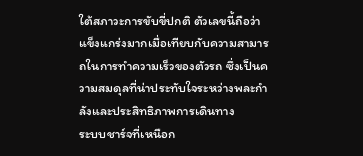ใต้สภาวะการขับขี่ปกติ ตัวเลขนี้ถือว่าแข็งแกร่งมากเมื่อเทียบกับความสามารถในการทำความเร็วของตัวรถ ซึ่งเป็นความสมดุลที่น่าประทับใจระหว่างพละกำลังและประสิทธิภาพการเดินทาง
ระบบชาร์จที่เหนือก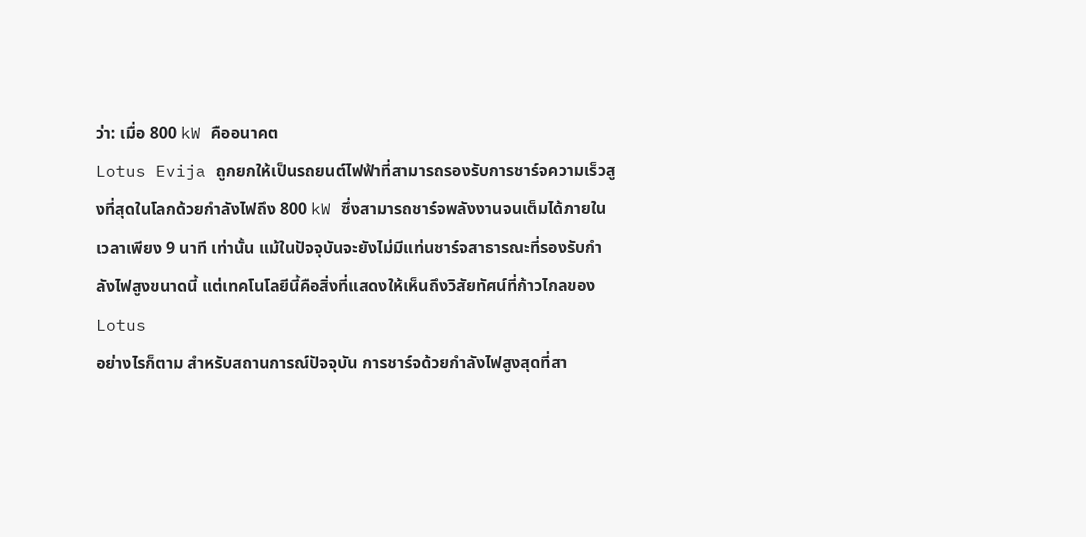ว่า: เมื่อ 800 kW คืออนาคต
Lotus Evija ถูกยกให้เป็นรถยนต์ไฟฟ้าที่สามารถรองรับการชาร์จความเร็วสูงที่สุดในโลกด้วยกำลังไฟถึง 800 kW ซึ่งสามารถชาร์จพลังงานจนเต็มได้ภายในเวลาเพียง 9 นาที เท่านั้น แม้ในปัจจุบันจะยังไม่มีแท่นชาร์จสาธารณะที่รองรับกำลังไฟสูงขนาดนี้ แต่เทคโนโลยีนี้คือสิ่งที่แสดงให้เห็นถึงวิสัยทัศน์ที่ก้าวไกลของ Lotus
อย่างไรก็ตาม สำหรับสถานการณ์ปัจจุบัน การชาร์จด้วยกำลังไฟสูงสุดที่สา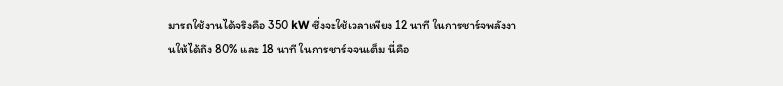มารถใช้งานได้จริงคือ 350 kW ซึ่งจะใช้เวลาเพียง 12 นาที ในการชาร์จพลังงานให้ได้ถึง 80% และ 18 นาที ในการชาร์จจนเต็ม นี่คือ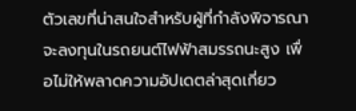ตัวเลขที่น่าสนใจสำหรับผู้ที่กำลังพิจารณาจะลงทุนในรถยนต์ไฟฟ้าสมรรถนะสูง เพื่อไม่ให้พลาดความอัปเดตล่าสุดเกี่ยว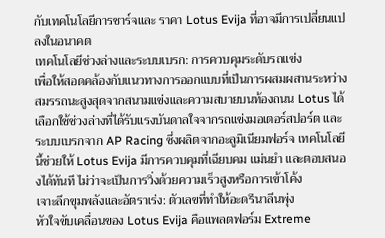กับเทคโนโลยีการชาร์จและ ราคา Lotus Evija ที่อาจมีการเปลี่ยนแปลงในอนาคต
เทคโนโลยีช่วงล่างและระบบเบรก: การควบคุมระดับรถแข่ง
เพื่อให้สอดคล้องกับแนวทางการออกแบบที่เป็นการผสมผสานระหว่างสมรรถนะสูงสุดจากสนามแข่งและความสบายบนท้องถนน Lotus ได้เลือกใช้ช่วงล่างที่ได้รับแรงบันดาลใจจากรถแข่งมอเตอร์สปอร์ต และระบบเบรกจาก AP Racing ซึ่งผลิตจากอะลูมิเนียมฟอร์จ เทคโนโลยีนี้ช่วยให้ Lotus Evija มีการควบคุมที่เฉียบคม แม่นยำ และตอบสนองได้ทันที ไม่ว่าจะเป็นการวิ่งด้วยความเร็วสูงหรือการเข้าโค้ง
เจาะลึกขุมพลังและอัตราเร่ง: ตัวเลขที่ทำให้อะดรีนาลีนพุ่ง
หัวใจขับเคลื่อนของ Lotus Evija คือแพลตฟอร์ม Extreme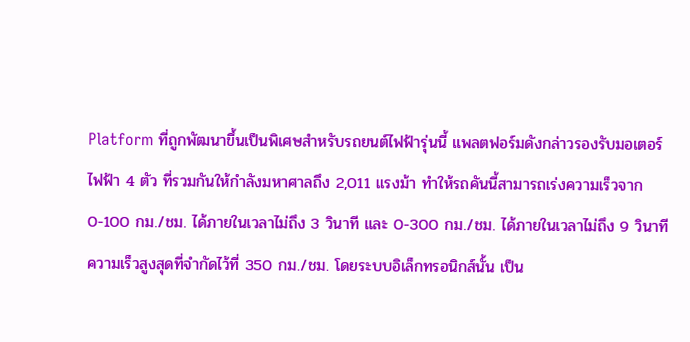Platform ที่ถูกพัฒนาขึ้นเป็นพิเศษสำหรับรถยนต์ไฟฟ้ารุ่นนี้ แพลตฟอร์มดังกล่าวรองรับมอเตอร์ไฟฟ้า 4 ตัว ที่รวมกันให้กำลังมหาศาลถึง 2,011 แรงม้า ทำให้รถคันนี้สามารถเร่งความเร็วจาก 0-100 กม./ชม. ได้ภายในเวลาไม่ถึง 3 วินาที และ 0-300 กม./ชม. ได้ภายในเวลาไม่ถึง 9 วินาที ความเร็วสูงสุดที่จำกัดไว้ที่ 350 กม./ชม. โดยระบบอิเล็กทรอนิกส์นั้น เป็น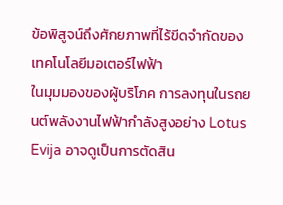ข้อพิสูจน์ถึงศักยภาพที่ไร้ขีดจำกัดของเทคโนโลยีมอเตอร์ไฟฟ้า
ในมุมมองของผู้บริโภค การลงทุนในรถยนต์พลังงานไฟฟ้ากำลังสูงอย่าง Lotus Evija อาจดูเป็นการตัดสิน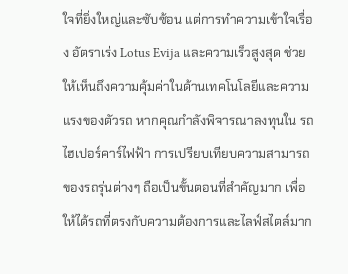ใจที่ยิ่งใหญ่และซับซ้อน แต่การทำความเข้าใจเรื่อง อัตราเร่ง Lotus Evija และความเร็วสูงสุด ช่วยให้เห็นถึงความคุ้มค่าในด้านเทคโนโลยีและความแรงของตัวรถ หากคุณกำลังพิจารณาลงทุนใน รถไฮเปอร์คาร์ไฟฟ้า การเปรียบเทียบความสามารถของรถรุ่นต่างๆ ถือเป็นขั้นตอนที่สำคัญมาก เพื่อให้ได้รถที่ตรงกับความต้องการและไลฟ์สไตล์มาก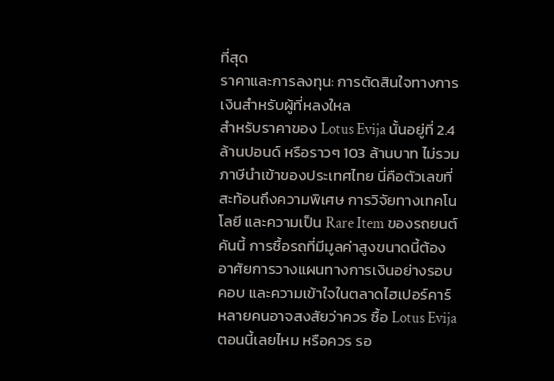ที่สุด
ราคาและการลงทุน: การตัดสินใจทางการเงินสำหรับผู้ที่หลงใหล
สำหรับราคาของ Lotus Evija นั้นอยู่ที่ 2.4 ล้านปอนด์ หรือราวๆ 103 ล้านบาท ไม่รวมภาษีนำเข้าของประเทศไทย นี่คือตัวเลขที่สะท้อนถึงความพิเศษ การวิจัยทางเทคโนโลยี และความเป็น Rare Item ของรถยนต์คันนี้ การซื้อรถที่มีมูลค่าสูงขนาดนี้ต้องอาศัยการวางแผนทางการเงินอย่างรอบคอบ และความเข้าใจในตลาดไฮเปอร์คาร์
หลายคนอาจสงสัยว่าควร ซื้อ Lotus Evija ตอนนี้เลยไหม หรือควร รอ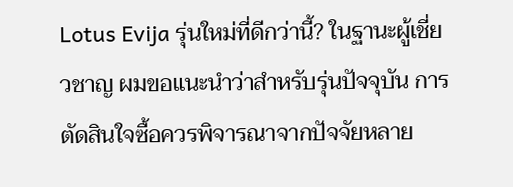Lotus Evija รุ่นใหม่ที่ดีกว่านี้? ในฐานะผู้เชี่ยวชาญ ผมขอแนะนำว่าสำหรับรุ่นปัจจุบัน การตัดสินใจซื้อควรพิจารณาจากปัจจัยหลาย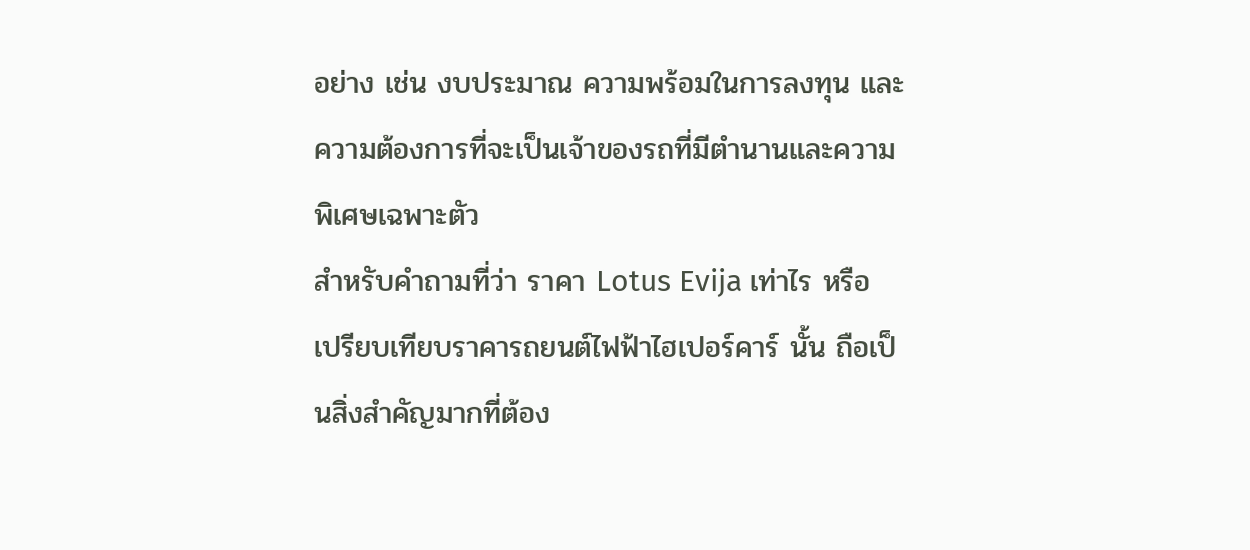อย่าง เช่น งบประมาณ ความพร้อมในการลงทุน และความต้องการที่จะเป็นเจ้าของรถที่มีตำนานและความพิเศษเฉพาะตัว
สำหรับคำถามที่ว่า ราคา Lotus Evija เท่าไร หรือ เปรียบเทียบราคารถยนต์ไฟฟ้าไฮเปอร์คาร์ นั้น ถือเป็นสิ่งสำคัญมากที่ต้อง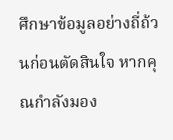ศึกษาข้อมูลอย่างถี่ถ้วนก่อนตัดสินใจ หากคุณกำลังมอง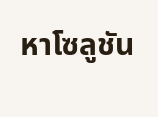หาโซลูชัน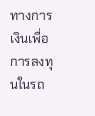ทางการเงินเพื่อการลงทุนในรถ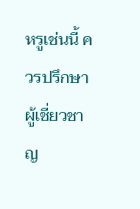หรูเช่นนี้ ควรปรึกษาผู้เชี่ยวชาญ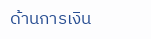ด้านการเงิน